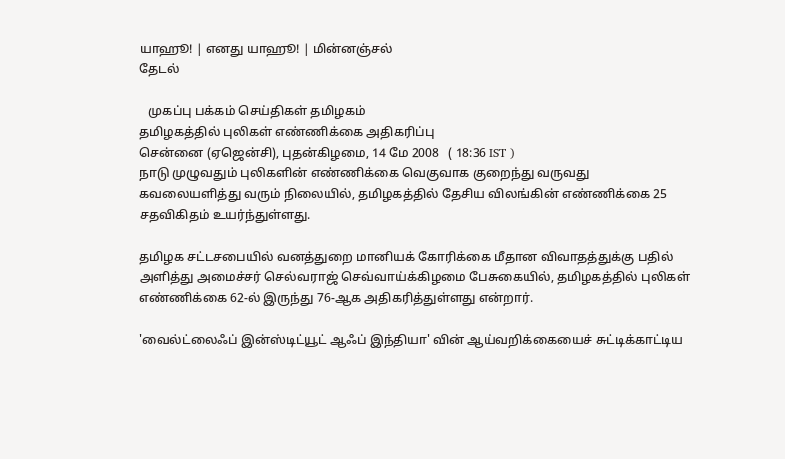யாஹூ! | எனது யாஹூ! | மின்னஞ்சல்
தேடல்

   முகப்பு பக்கம் செய்திகள் தமிழகம்
தமிழகத்தில் புலிகள் எண்ணிக்கை அதிகரிப்பு
சென்னை (ஏஜென்சி), புதன்கிழமை, 14 மே 2008   ( 18:36 IST )
நாடு முழுவதும் புலிகளின் எண்ணிக்கை வெகுவாக குறைந்து வருவது கவலையளித்து வரும் நிலையில், தமிழகத்தில் தேசிய விலங்கின் எண்ணிக்கை 25 சதவிகிதம் உயர்ந்துள்ளது.

தமிழக சட்டசபையில் வனத்துறை மானியக் கோரிக்கை மீதான விவாதத்துக்கு பதில் அளித்து அமைச்சர் செல்வராஜ் செவ்வாய்க்கிழமை பேசுகையில், தமிழகத்தில் புலிகள் எண்ணிக்கை 62-ல் இருந்து 76-ஆக அதிகரித்துள்ளது என்றார்.

'வைல்ட்லைஃப் இன்ஸ்டிட்யூட் ஆஃப் இந்தியா' வின் ஆய்வறிக்கையைச் சுட்டிக்காட்டிய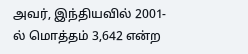அவர், இந்தியவில் 2001-ல் மொத்தம் 3,642 என்ற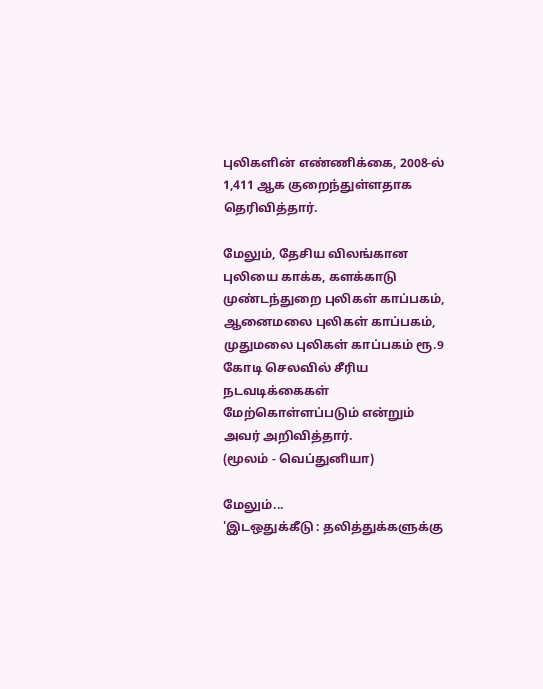புலிகளின் எண்ணிக்கை, 2008-ல் 1,411 ஆக குறைந்துள்ளதாக தெரிவித்தார்.

மேலும், தேசிய விலங்கான புலியை காக்க, களக்காடு முண்டந்துறை புலிகள் காப்பகம், ஆனைமலை புலிகள் காப்பகம், முதுமலை புலிகள் காப்பகம் ரூ.9 கோடி செலவில் சீரிய நடவடிக்கைகள் மேற்கொள்ளப்படும் என்றும் அவர் அறிவித்தார்.
(மூலம் - வெப்துனியா)

மேலும்...
'இடஒது‌க்‌கீடு : த‌லி‌த்து‌க்களு‌க்கு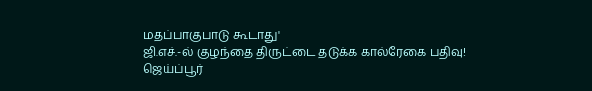மதப்பாகுபாடு கூடாது'
ஜி.எச்.-ல் குழந்தை திருட்டை தடுக்க கால்ரேகை பதிவு!
ஜெய்ப்பூர்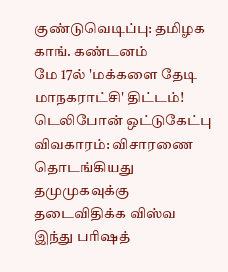குண்டுவெடிப்பு: தமிழக காங். கண்டனம்
மே 17ல் 'மக்களை தேடி மாநகராட்சி' திட்டம்!
டெலிபோன் ஒட்டுகேட்பு விவகாரம்: விசாரணை தொடங்கியது
தமுமுகவுக்கு தடைவிதிக்க விஸ்வ இந்து பரிஷத்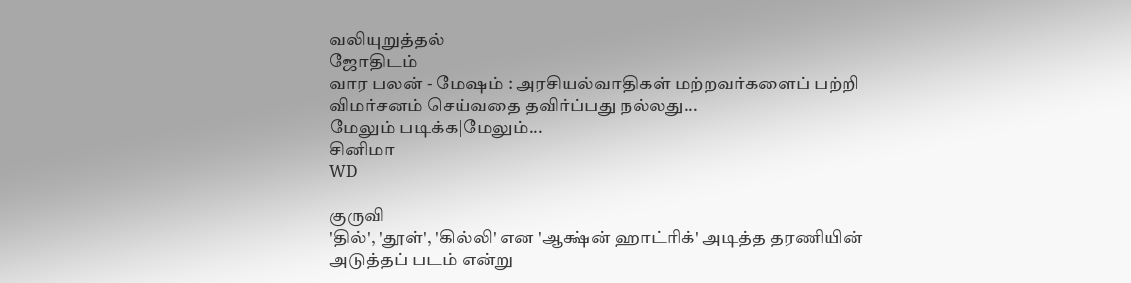வலியுறுத்தல்
ஜோதிடம்
வார பலன் - மேஷம் : அரசியல்வாதிகள் மற்றவர்களைப் பற்றி விமர்சனம் செய்வதை தவிர்ப்பது நல்லது...
மேலும் படிக்க|மேலும்...
சினிமா
WD

குருவி
'தில்', 'தூள்', 'கில்லி' என 'ஆக்ஷ்ன் ஹாட்ரிக்' அடித்த தரணியின் அடுத்தப் படம் என்று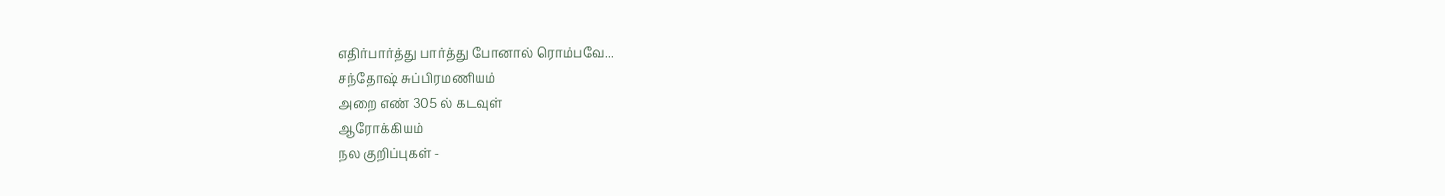எதிர்பார்த்து பார்த்து போனால் ரொம்பவே...
சந்தோஷ் சுப்பிரமணியம்
அறை எண் 305 ல் கடவுள்
ஆரோக்கியம்
நல குறிப்புகள் -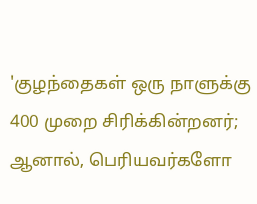'குழந்தைகள் ஒரு நாளுக்கு 400 முறை சிரிக்கின்றனர்; ஆனால், பெரியவர்களோ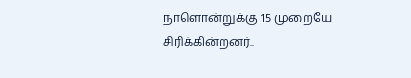நாளொன்றுக்கு 15 முறையே சிரிக்கின்றனர்..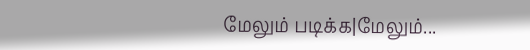மேலும் படிக்க|மேலும்...